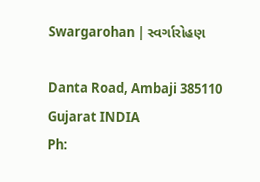Swargarohan | સ્વર્ગારોહણ

Danta Road, Ambaji 385110
Gujarat INDIA
Ph: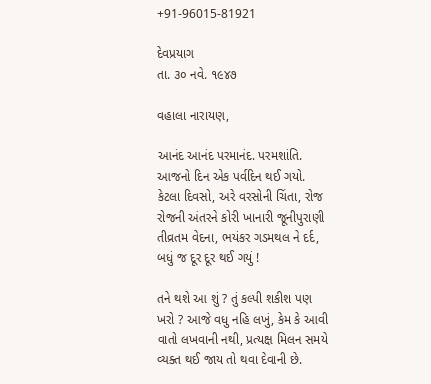+91-96015-81921

દેવપ્રયાગ
તા. ૩૦ નવે. ૧૯૪૭

વહાલા નારાયણ,

આનંદ આનંદ પરમાનંદ. પરમશાંતિ. આજનો દિન એક પર્વદિન થઈ ગયો. કેટલા દિવસો, અરે વરસોની ચિંતા, રોજ રોજની અંતરને કોરી ખાનારી જૂનીપુરાણી તીવ્રતમ વેદના, ભયંકર ગડમથલ ને દર્દ, બધું જ દૂર દૂર થઈ ગયું !

તને થશે આ શું ? તું કલ્પી શકીશ પણ ખરો ? આજે વધુ નહિ લખું, કેમ કે આવી વાતો લખવાની નથી, પ્રત્યક્ષ મિલન સમયે વ્યક્ત થઈ જાય તો થવા દેવાની છે.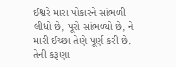ઈશ્વરે મારા પોકારને સાંભળી લીધો છે, પૂરો સાંભળ્યો છે, ને મારી ઈચ્છા તેણે પૂર્ણ કરી છે. તેની કરૂણા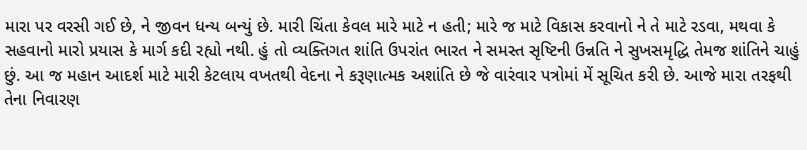મારા પર વરસી ગઈ છે, ને જીવન ધન્ય બન્યું છે. મારી ચિંતા કેવલ મારે માટે ન હતી; મારે જ માટે વિકાસ કરવાનો ને તે માટે રડવા, મથવા કે સહવાનો મારો પ્રયાસ કે માર્ગ કદી રહ્યો નથી. હું તો વ્યક્તિગત શાંતિ ઉપરાંત ભારત ને સમસ્ત સૃષ્ટિની ઉન્નતિ ને સુખસમૃદ્ધિ તેમજ શાંતિને ચાહું છું. આ જ મહાન આદર્શ માટે મારી કેટલાય વખતથી વેદના ને કરૂણાત્મક અશાંતિ છે જે વારંવાર પત્રોમાં મેં સૂચિત કરી છે. આજે મારા તરફથી તેના નિવારણ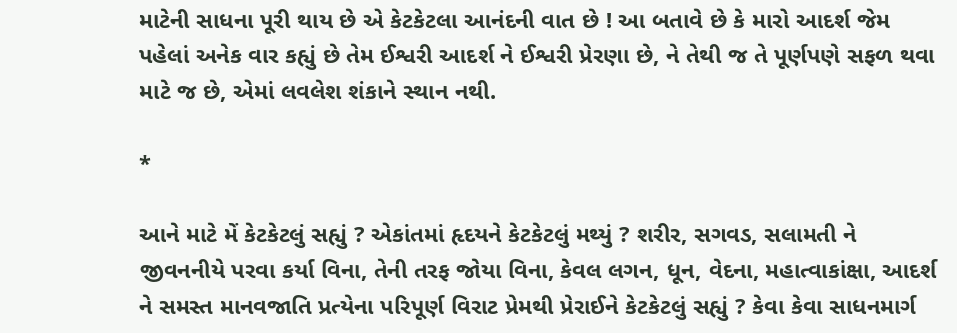માટેની સાધના પૂરી થાય છે એ કેટકેટલા આનંદની વાત છે ! આ બતાવે છે કે મારો આદર્શ જેમ પહેલાં અનેક વાર કહ્યું છે તેમ ઈશ્વરી આદર્શ ને ઈશ્વરી પ્રેરણા છે, ને તેથી જ તે પૂર્ણપણે સફળ થવા માટે જ છે, એમાં લવલેશ શંકાને સ્થાન નથી.

*

આને માટે મેં કેટકેટલું સહ્યું ? એકાંતમાં હૃદયને કેટકેટલું મથ્યું ? શરીર, સગવડ, સલામતી ને જીવનનીયે પરવા કર્યા વિના, તેની તરફ જોયા વિના, કેવલ લગન, ધૂન, વેદના, મહાત્વાકાંક્ષા, આદર્શ ને સમસ્ત માનવજાતિ પ્રત્યેના પરિપૂર્ણ વિરાટ પ્રેમથી પ્રેરાઈને કેટકેટલું સહ્યું ? કેવા કેવા સાધનમાર્ગ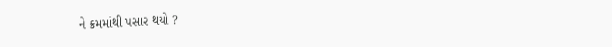ને ક્રમમાંથી પસાર થયો ?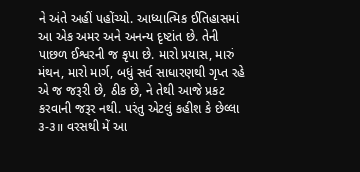ને અંતે અહીં પહોંચ્યો. આધ્યાત્મિક ઈતિહાસમાં આ એક અમર અને અનન્ય દૃષ્ટાંત છે. તેની પાછળ ઈશ્વરની જ કૃપા છે. મારો પ્રયાસ, મારું મંથન, મારો માર્ગ, બધું સર્વ સાધારણથી ગૃપ્ત રહે એ જ જરૂરી છે, ઠીક છે, ને તેથી આજે પ્રકટ કરવાની જરૂર નથી. પરંતુ એટલું કહીશ કે છેલ્લા ૩-૩॥ વરસથી મેં આ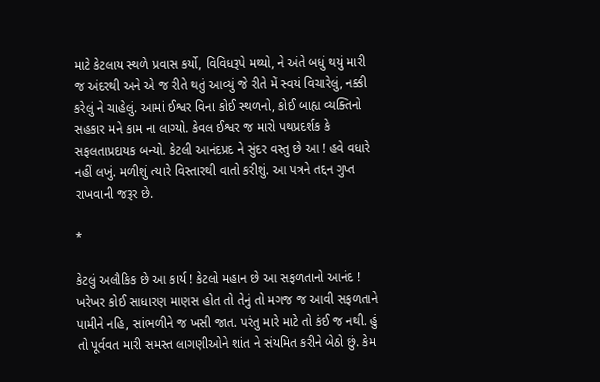માટે કેટલાય સ્થળે પ્રવાસ કર્યો, વિવિધરૂપે મથ્યો, ને અંતે બધું થયું મારી જ અંદરથી અને એ જ રીતે થતું આવ્યું જે રીતે મેં સ્વયં વિચારેલું, નક્કી કરેલું ને ચાહેલું. આમાં ઈશ્વર વિના કોઈ સ્થળનો, કોઈ બાહ્ય વ્યક્તિનો સહકાર મને કામ ના લાગ્યો. કેવલ ઈશ્વર જ મારો પથપ્રદર્શક કે સફલતાપ્રદાયક બન્યો. કેટલી આનંદપ્રદ ને સુંદર વસ્તુ છે આ ! હવે વધારે નહીં લખું. મળીશું ત્યારે વિસ્તારથી વાતો કરીશું. આ પત્રને તદ્દન ગુપ્ત રાખવાની જરૂર છે.

*

કેટલું અલૌકિક છે આ કાર્ય ! કેટલો મહાન છે આ સફળતાનો આનંદ ! ખરેખર કોઈ સાધારણ માણસ હોત તો તેનું તો મગજ જ આવી સફળતાને પામીને નહિ, સાંભળીને જ ખસી જાત. પરંતુ મારે માટે તો કંઈ જ નથી. હું તો પૂર્વવત મારી સમસ્ત લાગણીઓને શાંત ને સંયમિત કરીને બેઠો છું. કેમ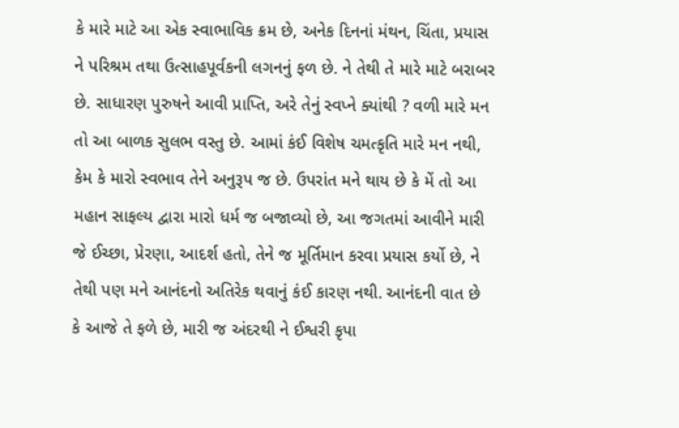કે મારે માટે આ એક સ્વાભાવિક ક્રમ છે, અનેક દિનનાં મંથન, ચિંતા, પ્રયાસ ને પરિશ્રમ તથા ઉત્સાહપૂર્વકની લગનનું ફળ છે. ને તેથી તે મારે માટે બરાબર છે. સાધારણ પુરુષને આવી પ્રાપ્તિ, અરે તેનું સ્વપ્ને ક્યાંથી ? વળી મારે મન તો આ બાળક સુલભ વસ્તુ છે. આમાં કંઈ વિશેષ ચમત્કૃતિ મારે મન નથી, કેમ કે મારો સ્વભાવ તેને અનુરૂપ જ છે. ઉપરાંત મને થાય છે કે મેં તો આ મહાન સાફલ્ય દ્વારા મારો ધર્મ જ બજાવ્યો છે, આ જગતમાં આવીને મારી જે ઈચ્છા, પ્રેરણા, આદર્શ હતો, તેને જ મૂર્તિમાન કરવા પ્રયાસ કર્યો છે, ને તેથી પણ મને આનંદનો અતિરેક થવાનું કંઈ કારણ નથી. આનંદની વાત છે કે આજે તે ફળે છે, મારી જ અંદરથી ને ઈશ્વરી કૃપા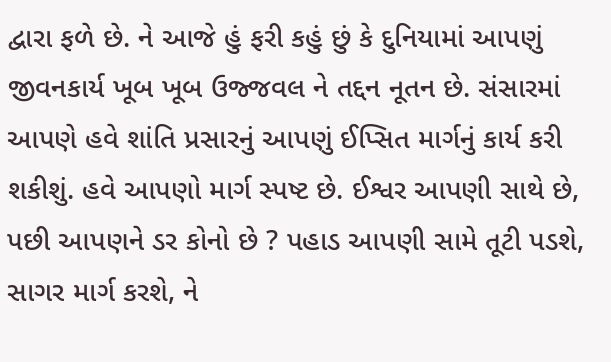દ્વારા ફળે છે. ને આજે હું ફરી કહું છું કે દુનિયામાં આપણું જીવનકાર્ય ખૂબ ખૂબ ઉજ્જવલ ને તદ્દન નૂતન છે. સંસારમાં આપણે હવે શાંતિ પ્રસારનું આપણું ઈપ્સિત માર્ગનું કાર્ય કરી શકીશું. હવે આપણો માર્ગ સ્પષ્ટ છે. ઈશ્વર આપણી સાથે છે, પછી આપણને ડર કોનો છે ? પહાડ આપણી સામે તૂટી પડશે, સાગર માર્ગ કરશે, ને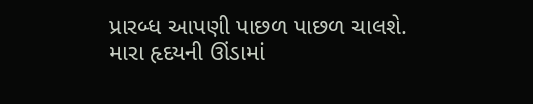પ્રારબ્ધ આપણી પાછળ પાછળ ચાલશે. મારા હૃદયની ઊંડામાં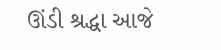ઊંડી શ્રદ્ધા આજે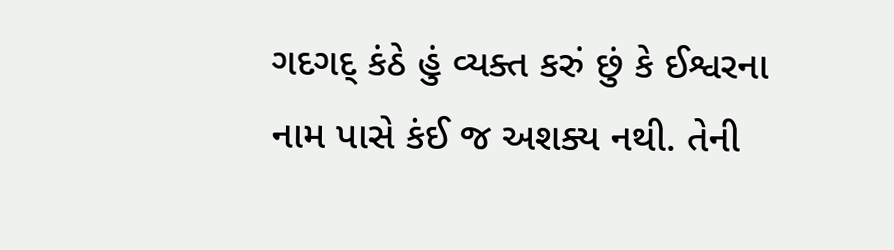ગદગદ્ કંઠે હું વ્યક્ત કરું છું કે ઈશ્વરના નામ પાસે કંઈ જ અશક્ય નથી. તેની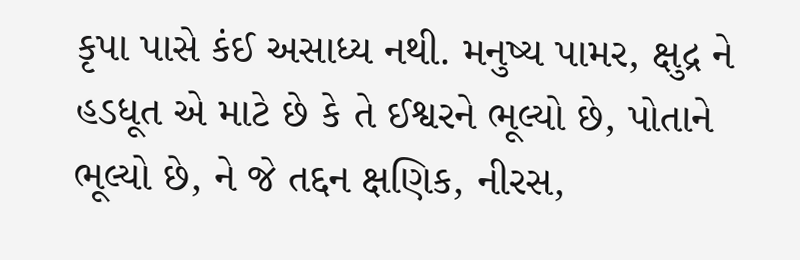કૃપા પાસે કંઈ અસાધ્ય નથી. મનુષ્ય પામર, ક્ષુદ્ર ને હડધૂત એ માટે છે કે તે ઈશ્વરને ભૂલ્યો છે, પોતાને ભૂલ્યો છે, ને જે તદ્દન ક્ષણિક, નીરસ,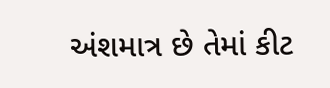અંશમાત્ર છે તેમાં કીટ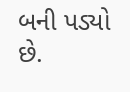બની પડ્યો છે.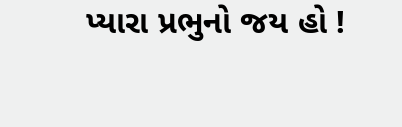પ્યારા પ્રભુનો જય હો !